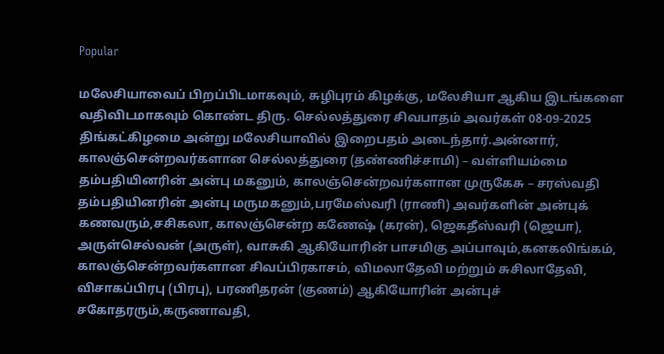Popular

மலேசியாவைப் பிறப்பிடமாகவும், சுழிபுரம் கிழக்கு, மலேசியா ஆகிய இடங்களை வதிவிடமாகவும் கொண்ட திரு. செல்லத்துரை சிவபாதம் அவர்கள் 08-09-2025 திங்கட்கிழமை அன்று மலேசியாவில் இறைபதம் அடைந்தார்.அன்னார், காலஞ்சென்றவர்களான செல்லத்துரை (தண்ணிச்சாமி) – வள்ளியம்மை தம்பதியினரின் அன்பு மகனும், காலஞ்சென்றவர்களான முருகேசு – சரஸ்வதி தம்பதியினரின் அன்பு மருமகனும்,பரமேஸ்வரி (ராணி) அவர்களின் அன்புக் கணவரும்,சசிகலா, காலஞ்சென்ற கணேஷ் (கரன்), ஜெகதீஸ்வரி (ஜெயா), அருள்செல்வன் (அருள்), வாசுகி ஆகியோரின் பாசமிகு அப்பாவும்,கனகலிங்கம், காலஞ்சென்றவர்களான சிவப்பிரகாசம், விமலாதேவி மற்றும் சுசிலாதேவி, விசாகப்பிரபு (பிரபு), பரணிதரன் (குணம்) ஆகியோரின் அன்புச் சகோதரரும்,கருணாவதி,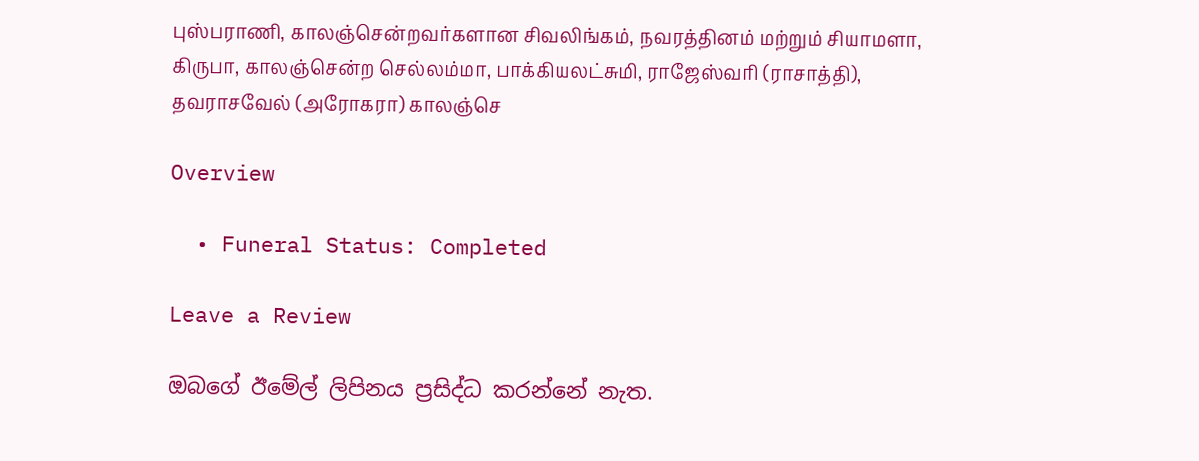புஸ்பராணி, காலஞ்சென்றவர்களான சிவலிங்கம், நவரத்தினம் மற்றும் சியாமளா, கிருபா, காலஞ்சென்ற செல்லம்மா, பாக்கியலட்சுமி, ராஜேஸ்வரி (ராசாத்தி), தவராசவேல் (அரோகரா) காலஞ்செ

Overview

  • Funeral Status: Completed

Leave a Review

ඔබගේ ඊමේල් ලිපිනය ප්‍රසිද්ධ කරන්නේ නැත.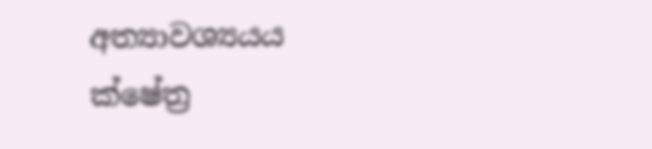අත්‍යාවශ්‍යයය ක්ෂේත්‍ර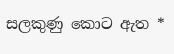සලකුණු කොට ඇත *